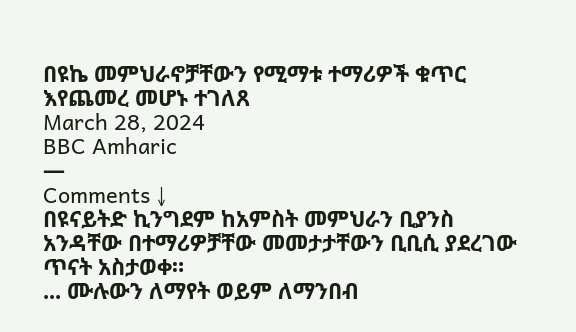በዩኬ መምህራኖቻቸውን የሚማቱ ተማሪዎች ቁጥር እየጨመረ መሆኑ ተገለጸ
March 28, 2024
BBC Amharic
—
Comments ↓
በዩናይትድ ኪንግደም ከአምስት መምህራን ቢያንስ አንዳቸው በተማሪዎቻቸው መመታታቸውን ቢቢሲ ያደረገው ጥናት አስታወቀ።
... ሙሉውን ለማየት ወይም ለማንበብ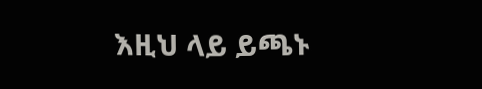እዚህ ላይ ይጫኑ